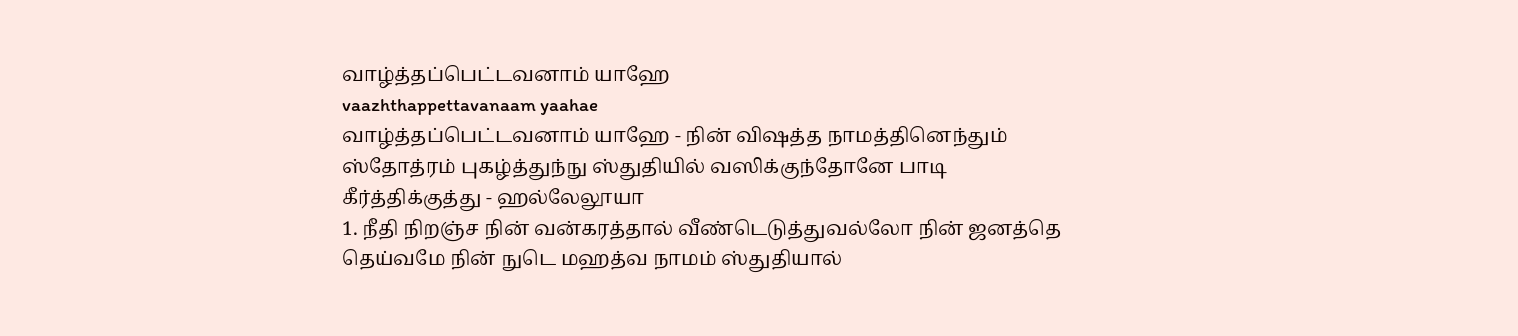வாழ்த்தப்பெட்டவனாம் யாஹே
vaazhthappettavanaam yaahae
வாழ்த்தப்பெட்டவனாம் யாஹே - நின் விஷத்த நாமத்தினெந்தும் ஸ்தோத்ரம் புகழ்த்துந்நு ஸ்துதியில் வஸிக்குந்தோனே பாடி கீர்த்திக்குத்து - ஹல்லேலூயா
1. நீதி நிறஞ்ச நின் வன்கரத்தால் வீண்டெடுத்துவல்லோ நின் ஜனத்தெ தெய்வமே நின் நுடெ மஹத்வ நாமம் ஸ்துதியால்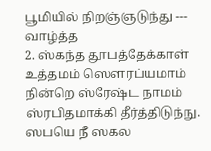பூமியில் நிறஞ்ஞடுந்து --- வாழ்த்த
2. ஸ்கந்த தூபத்தேக்காள் உத்தமம் ஸெளரப்யமாம் நின்றெ ஸ்ரேஷ்ட நாமம் ஸ்ரபிதமாக்கி தீர்த்திடுந்நு. ஸபயெ நீ ஸகல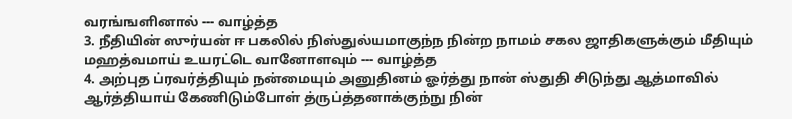வரங்ஙளினால் --- வாழ்த்த
3. நீதியின் ஸுர்யன் ஈ பகலில் நிஸ்துல்யமாகுந்ந நின்ற நாமம் சகல ஜாதிகளுக்கும் மீதியும் மஹத்வமாய் உயரட்டெ வானோளவும் --- வாழ்த்த
4. அற்புத ப்ரவர்த்தியும் நன்மையும் அனுதினம் ஓர்த்து நான் ஸ்துதி சிடுந்து ஆத்மாவில் ஆர்த்தியாய் கேணிடும்போள் த்ருப்த்தனாக்குந்நு நின்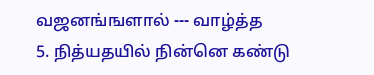வஜனங்ஙளால் --- வாழ்த்த
5. நித்யதயில் நின்னெ கண்டு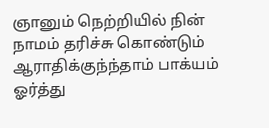ஞானும் நெற்றியில் நின் நாமம் தரிச்சு கொண்டும் ஆராதிக்குந்ந்தாம் பாக்யம் ஓர்த்து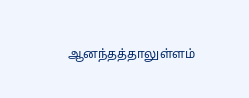ஆனந்தத்தாலுள்ளம்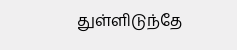துள்ளிடுந்தே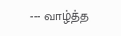--- வாழ்த்த